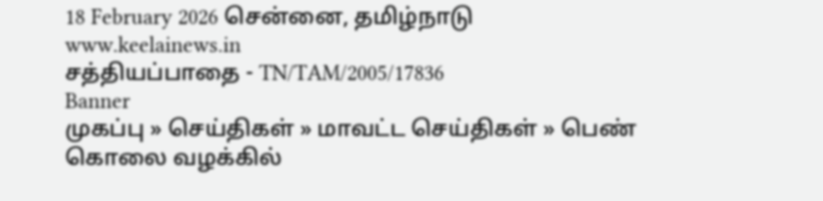18 February 2026 சென்னை, தமிழ்நாடு
www.keelainews.in
சத்தியப்பாதை - TN/TAM/2005/17836
Banner
முகப்பு » செய்திகள் » மாவட்ட செய்திகள் » பெண் கொலை வழக்கில்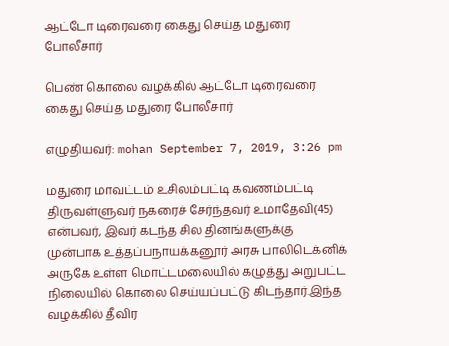ஆட்டோ டிரைவரை கைது செய்த மதுரை போலீசார்

பெண் கொலை வழக்கில் ஆட்டோ டிரைவரை கைது செய்த மதுரை போலீசார்

எழுதியவர்: mohan September 7, 2019, 3:26 pm

மதுரை மாவட்டம் உசிலம்பட்டி கவணம்பட்டி திருவள்ளுவர் நகரைச் சேர்ந்தவர் உமாதேவி(45) என்பவர், இவர் கடந்த சில தினங்களுக்கு முன்பாக உத்தப்பநாயக்கனூர் அரசு பாலிடெக்னிக் அருகே உள்ள மொட்டமலையில் கழுத்து அறுபட்ட நிலையில் கொலை செய்யப்பட்டு கிடந்தார்.இந்த வழக்கில் தீவிர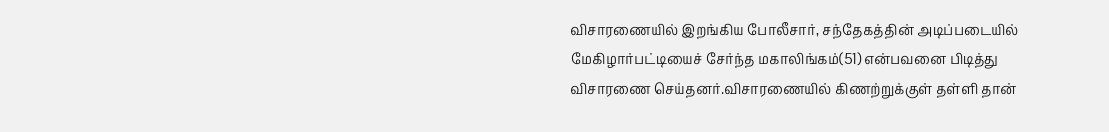விசாரணையில் இறங்கிய போலீசார், சந்தேகத்தின் அடிப்படையில் மேகிழார்பட்டியைச் சேர்ந்த மகாலிங்கம்(51) என்பவனை பிடித்து விசாரணை செய்தனர்.விசாரணையில் கிணற்றுக்குள் தள்ளி தான்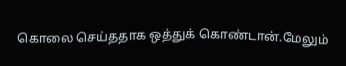கொலை செய்ததாக ஒத்துக் கொண்டான்.மேலும்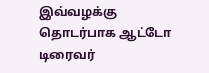இவ்வழக்கு தொடர்பாக ஆட்டோ டிரைவர்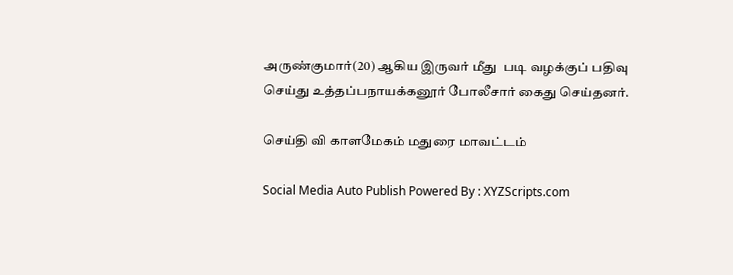அருண்குமார்(20) ஆகிய இருவர் மீது  படி வழக்குப் பதிவு செய்து உத்தப்பநாயக்கனூர் போலீசார் கைது செய்தனர்.

செய்தி வி காளமேகம் மதுரை மாவட்டம்

Social Media Auto Publish Powered By : XYZScripts.com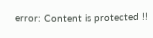error: Content is protected !!